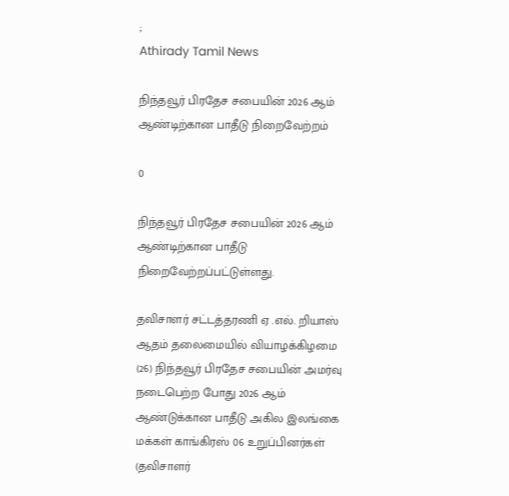;
Athirady Tamil News

நிந்தவூர் பிரதேச சபையின் 2026 ஆம் ஆண்டிற்கான பாதீடு நிறைவேற்றம்

0

நிந்தவூர் பிரதேச சபையின் 2026 ஆம் ஆண்டிற்கான பாதீடு நிறைவேற்றப்பட்டுள்ளது.

தவிசாளர் சட்டத்தரணி ஏ .எல். றியாஸ் ஆதம் தலைமையில் வியாழக்கிழமை (26) நிந்தவூர் பிரதேச சபையின் அமர்வு நடைபெற்ற போது 2026 ஆம் ஆண்டுக்கான பாதீடு அகில இலங்கை மக்கள் காங்கிரஸ் 06 உறுப்பினர்கள் (தவிசாளர்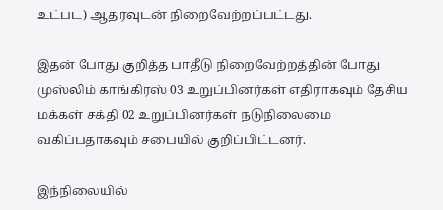உட்பட) ஆதரவுடன் நிறைவேற்றப்பட்டது.

இதன் போது குறித்த பாதீடு நிறைவேற்றத்தின் போது முஸ்லிம் காங்கிரஸ் 03 உறுப்பினர்கள் எதிராகவும் தேசிய மக்கள் சக்தி 02 உறுப்பினர்கள் நடுநிலைமை வகிப்பதாகவும் சபையில் குறிப்பிட்டனர்.

இந்நிலையில்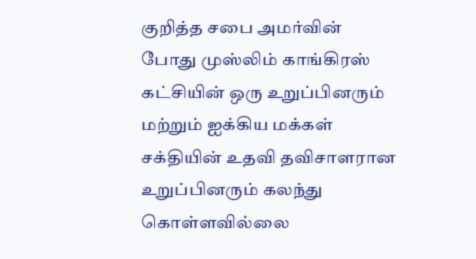குறித்த சபை அமர்வின் போது முஸ்லிம் காங்கிரஸ் கட்சியின் ஒரு உறுப்பினரும் மற்றும் ஐக்கிய மக்கள் சக்தியின் உதவி தவிசாளரான உறுப்பினரும் கலந்து கொள்ளவில்லை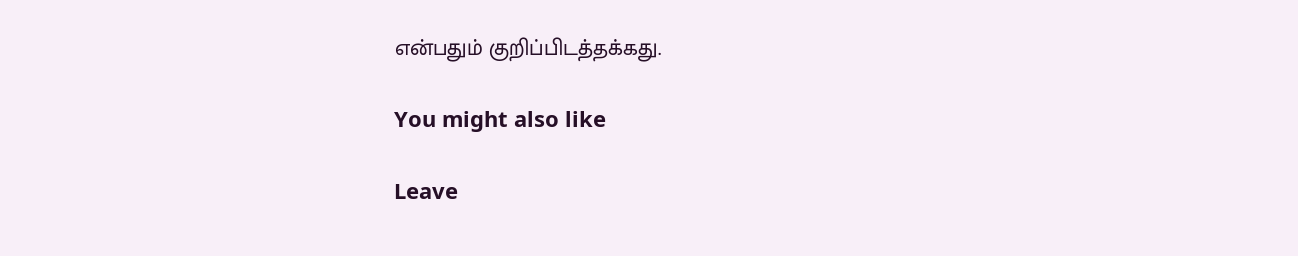என்பதும் குறிப்பிடத்தக்கது.

You might also like

Leave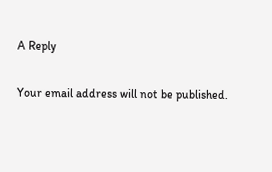A Reply

Your email address will not be published.